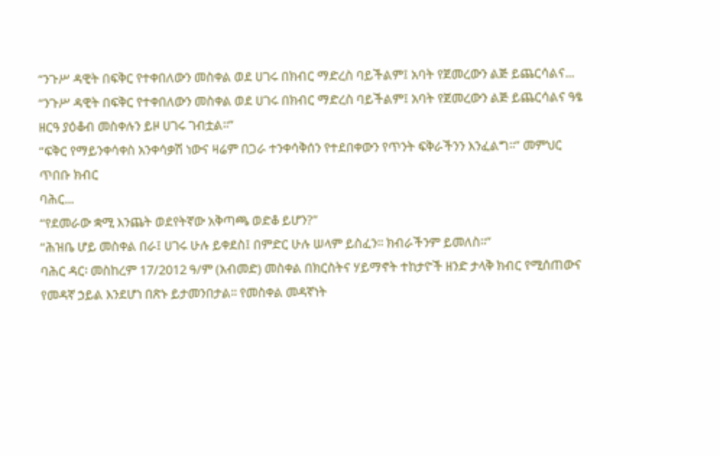“ንጉሥ ዳዊት በፍቅር የተቀበለውን መስቀል ወደ ሀገሩ በክብር ማድረስ ባይችልም፤ አባት የጀመረውን ልጅ ይጨርሳልና...
“ንጉሥ ዳዊት በፍቅር የተቀበለውን መስቀል ወደ ሀገሩ በክብር ማድረስ ባይችልም፤ አባት የጀመረውን ልጅ ይጨርሳልና ዓፄ ዘርዓ ያዕቆብ መስቀሉን ይዞ ሀገሩ ገብቷል፡፡”
“ፍቅር የማይንቀሳቀስ አንቀሳቃሽ ነውና ዛሬም በጋራ ተንቀሳቅሰን የተደበቀውን የጥንት ፍቅራችንን እንፈልግ፡፡” መምህር ጥበቡ ክብር
ባሕር...
“የደመራው ቋሚ እንጨት ወደየትኛው አቅጣጫ ወድቆ ይሆን?”
“ሕዝቤ ሆይ መስቀል በራ፤ ሀገሩ ሁሉ ይቀደስ፤ በምድር ሁሉ ሠላም ይስፈን፡፡ ክብራችንም ይመለስ፡፡”
ባሕር ዳር፡ መስከረም 17/2012 ዓ/ም (አብመድ) መስቀል በክርስትና ሃይማኖት ተከታዮች ዘንድ ታላቅ ክብር የሚሰጠውና የመዳኛ ኃይል እንደሆነ በጽኑ ይታመንበታል፡፡ የመስቀል መዳኛነት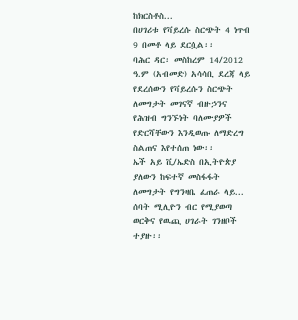ከክርስቶስ...
በሀገሪቱ የቫይረሱ ስርጭት 4 ነጥብ 9 በመቶ ላይ ደርሷል፡፡
ባሕር ዳር፡ መስከረም 14/2012 ዓ.ም (አብመድ) አሳሳቢ ደረጃ ላይ የደረሰውን የቫይረሱን ስርጭት ለመግታት መገናኛ ብዙኃንና የሕዝብ ግንኙነት ባለሙያዎች የድርሻቸውን እንዲወጡ ለማድረግ ስልጠና እየተሰጠ ነው፡፡
ኤች አይ ቪ/ኤድስ በኢትዮጵያ ያለውን ከፍተኛ መስፋፋት ለመግታት የግንዛቤ ፈጠራ ላይ...
ሰባት ሚሊዮን ብር የሚያወጣ ወርቅና የዉጪ ሀገራት ገንዘቦች ተያዙ፡፡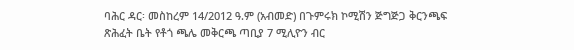ባሕር ዳር፡ መስከረም 14/2012 ዓ.ም (አብመድ) በጉምሩክ ኮሚሽን ጅግጅጋ ቅርንጫፍ ጽሕፈት ቤት የቶጎ ጫሌ መቅርጫ ጣቢያ 7 ሚሊዮን ብር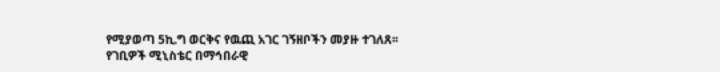የሚያወጣ 5ኪ.ግ ወርቅና የዉጪ አገር ገኝዘቦችን መያዙ ተገለጸ፡፡
የገቢዎች ሚኒስቴር በማኅበራዊ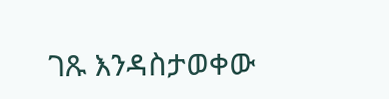ገጹ እንዳስታወቀው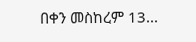በቀን መስከረም 13...